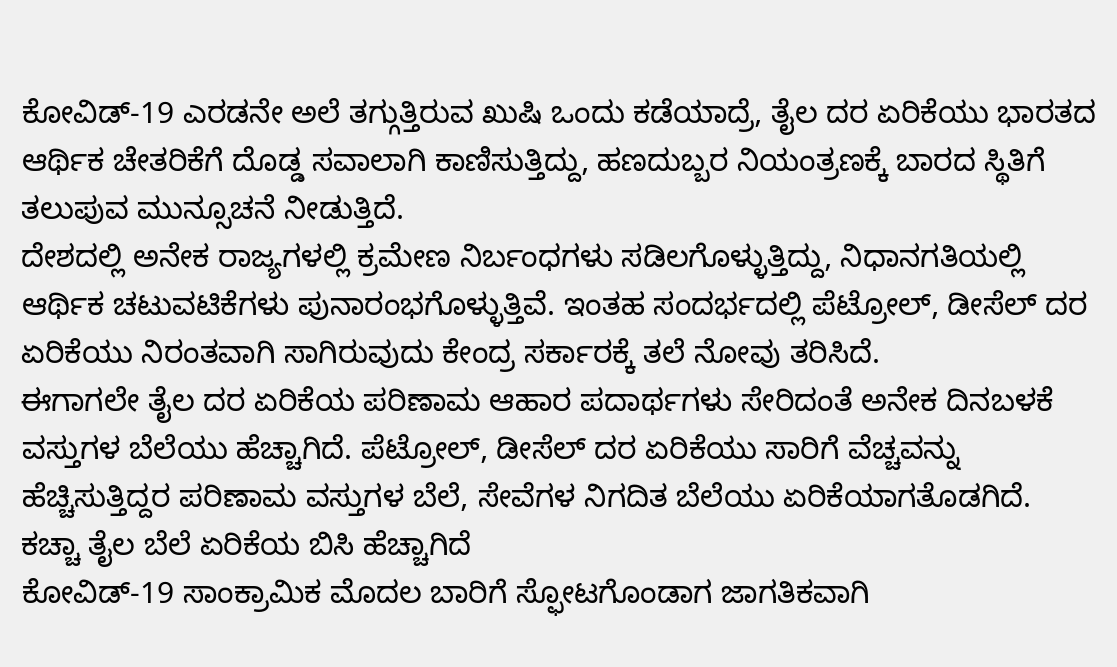ಕೋವಿಡ್-19 ಎರಡನೇ ಅಲೆ ತಗ್ಗುತ್ತಿರುವ ಖುಷಿ ಒಂದು ಕಡೆಯಾದ್ರೆ, ತೈಲ ದರ ಏರಿಕೆಯು ಭಾರತದ ಆರ್ಥಿಕ ಚೇತರಿಕೆಗೆ ದೊಡ್ಡ ಸವಾಲಾಗಿ ಕಾಣಿಸುತ್ತಿದ್ದು, ಹಣದುಬ್ಬರ ನಿಯಂತ್ರಣಕ್ಕೆ ಬಾರದ ಸ್ಥಿತಿಗೆ ತಲುಪುವ ಮುನ್ಸೂಚನೆ ನೀಡುತ್ತಿದೆ.
ದೇಶದಲ್ಲಿ ಅನೇಕ ರಾಜ್ಯಗಳಲ್ಲಿ ಕ್ರಮೇಣ ನಿರ್ಬಂಧಗಳು ಸಡಿಲಗೊಳ್ಳುತ್ತಿದ್ದು, ನಿಧಾನಗತಿಯಲ್ಲಿ ಆರ್ಥಿಕ ಚಟುವಟಿಕೆಗಳು ಪುನಾರಂಭಗೊಳ್ಳುತ್ತಿವೆ. ಇಂತಹ ಸಂದರ್ಭದಲ್ಲಿ ಪೆಟ್ರೋಲ್, ಡೀಸೆಲ್ ದರ ಏರಿಕೆಯು ನಿರಂತವಾಗಿ ಸಾಗಿರುವುದು ಕೇಂದ್ರ ಸರ್ಕಾರಕ್ಕೆ ತಲೆ ನೋವು ತರಿಸಿದೆ.
ಈಗಾಗಲೇ ತೈಲ ದರ ಏರಿಕೆಯ ಪರಿಣಾಮ ಆಹಾರ ಪದಾರ್ಥಗಳು ಸೇರಿದಂತೆ ಅನೇಕ ದಿನಬಳಕೆ ವಸ್ತುಗಳ ಬೆಲೆಯು ಹೆಚ್ಚಾಗಿದೆ. ಪೆಟ್ರೋಲ್, ಡೀಸೆಲ್ ದರ ಏರಿಕೆಯು ಸಾರಿಗೆ ವೆಚ್ಚವನ್ನು ಹೆಚ್ಚಿಸುತ್ತಿದ್ದರ ಪರಿಣಾಮ ವಸ್ತುಗಳ ಬೆಲೆ, ಸೇವೆಗಳ ನಿಗದಿತ ಬೆಲೆಯು ಏರಿಕೆಯಾಗತೊಡಗಿದೆ.
ಕಚ್ಚಾ ತೈಲ ಬೆಲೆ ಏರಿಕೆಯ ಬಿಸಿ ಹೆಚ್ಚಾಗಿದೆ
ಕೋವಿಡ್-19 ಸಾಂಕ್ರಾಮಿಕ ಮೊದಲ ಬಾರಿಗೆ ಸ್ಫೋಟಗೊಂಡಾಗ ಜಾಗತಿಕವಾಗಿ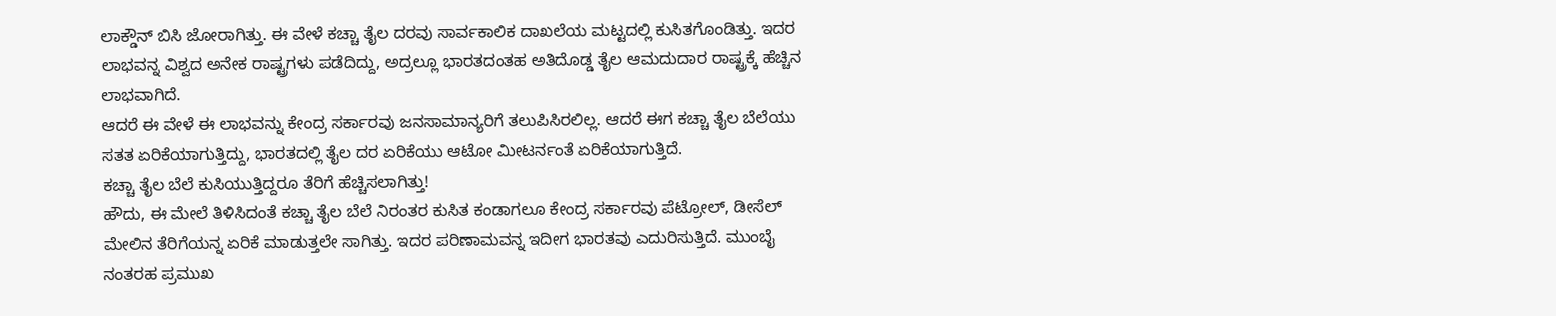ಲಾಕ್ಡೌನ್ ಬಿಸಿ ಜೋರಾಗಿತ್ತು. ಈ ವೇಳೆ ಕಚ್ಚಾ ತೈಲ ದರವು ಸಾರ್ವಕಾಲಿಕ ದಾಖಲೆಯ ಮಟ್ಟದಲ್ಲಿ ಕುಸಿತಗೊಂಡಿತ್ತು. ಇದರ ಲಾಭವನ್ನ ವಿಶ್ವದ ಅನೇಕ ರಾಷ್ಟ್ರಗಳು ಪಡೆದಿದ್ದು, ಅದ್ರಲ್ಲೂ ಭಾರತದಂತಹ ಅತಿದೊಡ್ಡ ತೈಲ ಆಮದುದಾರ ರಾಷ್ಟ್ರಕ್ಕೆ ಹೆಚ್ಚಿನ ಲಾಭವಾಗಿದೆ.
ಆದರೆ ಈ ವೇಳೆ ಈ ಲಾಭವನ್ನು ಕೇಂದ್ರ ಸರ್ಕಾರವು ಜನಸಾಮಾನ್ಯರಿಗೆ ತಲುಪಿಸಿರಲಿಲ್ಲ. ಆದರೆ ಈಗ ಕಚ್ಚಾ ತೈಲ ಬೆಲೆಯು ಸತತ ಏರಿಕೆಯಾಗುತ್ತಿದ್ದು, ಭಾರತದಲ್ಲಿ ತೈಲ ದರ ಏರಿಕೆಯು ಆಟೋ ಮೀಟರ್ನಂತೆ ಏರಿಕೆಯಾಗುತ್ತಿದೆ.
ಕಚ್ಚಾ ತೈಲ ಬೆಲೆ ಕುಸಿಯುತ್ತಿದ್ದರೂ ತೆರಿಗೆ ಹೆಚ್ಚಿಸಲಾಗಿತ್ತು!
ಹೌದು, ಈ ಮೇಲೆ ತಿಳಿಸಿದಂತೆ ಕಚ್ಚಾ ತೈಲ ಬೆಲೆ ನಿರಂತರ ಕುಸಿತ ಕಂಡಾಗಲೂ ಕೇಂದ್ರ ಸರ್ಕಾರವು ಪೆಟ್ರೋಲ್, ಡೀಸೆಲ್ ಮೇಲಿನ ತೆರಿಗೆಯನ್ನ ಏರಿಕೆ ಮಾಡುತ್ತಲೇ ಸಾಗಿತ್ತು. ಇದರ ಪರಿಣಾಮವನ್ನ ಇದೀಗ ಭಾರತವು ಎದುರಿಸುತ್ತಿದೆ. ಮುಂಬೈ ನಂತರಹ ಪ್ರಮುಖ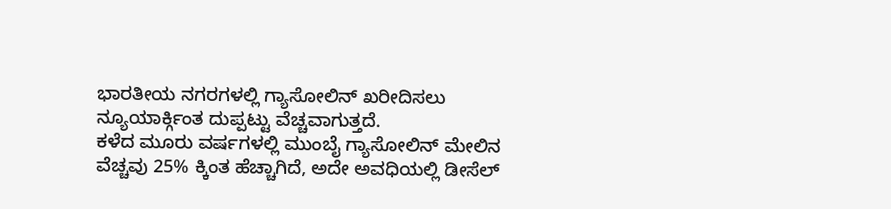ಭಾರತೀಯ ನಗರಗಳಲ್ಲಿ ಗ್ಯಾಸೋಲಿನ್ ಖರೀದಿಸಲು ನ್ಯೂಯಾರ್ಕ್ಗಿಂತ ದುಪ್ಪಟ್ಟು ವೆಚ್ಚವಾಗುತ್ತದೆ.
ಕಳೆದ ಮೂರು ವರ್ಷಗಳಲ್ಲಿ ಮುಂಬೈ ಗ್ಯಾಸೋಲಿನ್ ಮೇಲಿನ ವೆಚ್ಚವು 25% ಕ್ಕಿಂತ ಹೆಚ್ಚಾಗಿದೆ, ಅದೇ ಅವಧಿಯಲ್ಲಿ ಡೀಸೆಲ್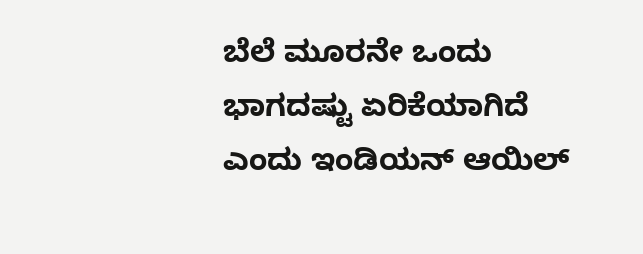ಬೆಲೆ ಮೂರನೇ ಒಂದು ಭಾಗದಷ್ಟು ಏರಿಕೆಯಾಗಿದೆ ಎಂದು ಇಂಡಿಯನ್ ಆಯಿಲ್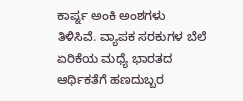ಕಾರ್ಪ್ನ ಅಂಕಿ ಅಂಶಗಳು ತಿಳಿಸಿವೆ. ವ್ಯಾಪಕ ಸರಕುಗಳ ಬೆಲೆ ಏರಿಕೆಯ ಮಧ್ಯೆ ಭಾರತದ ಆರ್ಥಿಕತೆಗೆ ಹಣದುಬ್ಬರ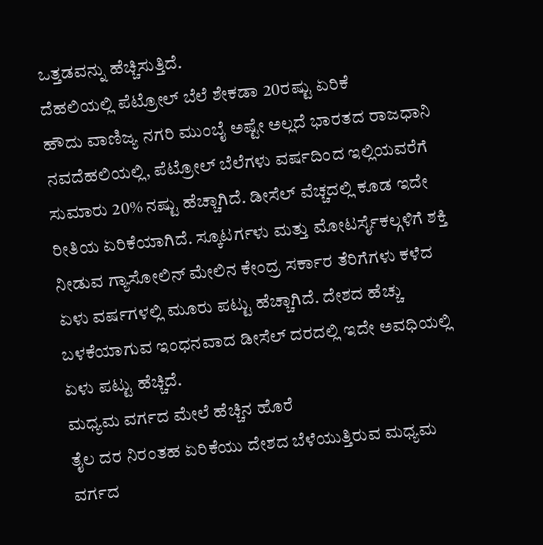ಒತ್ತಡವನ್ನು ಹೆಚ್ಚಿಸುತ್ತಿದೆ.
ದೆಹಲಿಯಲ್ಲಿ ಪೆಟ್ರೋಲ್ ಬೆಲೆ ಶೇಕಡಾ 20ರಷ್ಟು ಏರಿಕೆ
ಹೌದು ವಾಣಿಜ್ಯ ನಗರಿ ಮುಂಬೈ ಅಷ್ಟೇ ಅಲ್ಲದೆ ಭಾರತದ ರಾಜಧಾನಿ ನವದೆಹಲಿಯಲ್ಲಿ, ಪೆಟ್ರೋಲ್ ಬೆಲೆಗಳು ವರ್ಷದಿಂದ ಇಲ್ಲಿಯವರೆಗೆ ಸುಮಾರು 20% ನಷ್ಟು ಹೆಚ್ಚಾಗಿದೆ. ಡೀಸೆಲ್ ವೆಚ್ಚದಲ್ಲಿ ಕೂಡ ಇದೇ ರೀತಿಯ ಏರಿಕೆಯಾಗಿದೆ. ಸ್ಕೂಟರ್ಗಳು ಮತ್ತು ಮೋಟರ್ಸೈಕಲ್ಗಳಿಗೆ ಶಕ್ತಿ ನೀಡುವ ಗ್ಯಾಸೋಲಿನ್ ಮೇಲಿನ ಕೇಂದ್ರ ಸರ್ಕಾರ ತೆರಿಗೆಗಳು ಕಳೆದ ಏಳು ವರ್ಷಗಳಲ್ಲಿ ಮೂರು ಪಟ್ಟು ಹೆಚ್ಚಾಗಿದೆ. ದೇಶದ ಹೆಚ್ಚು ಬಳಕೆಯಾಗುವ ಇಂಧನವಾದ ಡೀಸೆಲ್ ದರದಲ್ಲಿ ಇದೇ ಅವಧಿಯಲ್ಲಿ ಏಳು ಪಟ್ಟು ಹೆಚ್ಚಿದೆ.
ಮಧ್ಯಮ ವರ್ಗದ ಮೇಲೆ ಹೆಚ್ಚಿನ ಹೊರೆ
ತೈಲ ದರ ನಿರಂತಹ ಏರಿಕೆಯು ದೇಶದ ಬೆಳೆಯುತ್ತಿರುವ ಮಧ್ಯಮ ವರ್ಗದ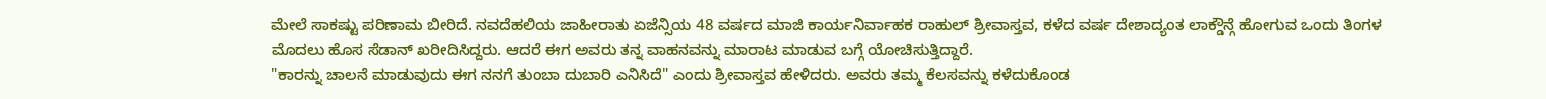ಮೇಲೆ ಸಾಕಷ್ಟು ಪರಿಣಾಮ ಬೀರಿದೆ. ನವದೆಹಲಿಯ ಜಾಹೀರಾತು ಏಜೆನ್ಸಿಯ 48 ವರ್ಷದ ಮಾಜಿ ಕಾರ್ಯನಿರ್ವಾಹಕ ರಾಹುಲ್ ಶ್ರೀವಾಸ್ತವ, ಕಳೆದ ವರ್ಷ ದೇಶಾದ್ಯಂತ ಲಾಕ್ಡೌನ್ಗೆ ಹೋಗುವ ಒಂದು ತಿಂಗಳ ಮೊದಲು ಹೊಸ ಸೆಡಾನ್ ಖರೀದಿಸಿದ್ದರು. ಆದರೆ ಈಗ ಅವರು ತನ್ನ ವಾಹನವನ್ನು ಮಾರಾಟ ಮಾಡುವ ಬಗ್ಗೆ ಯೋಚಿಸುತ್ತಿದ್ದಾರೆ.
"ಕಾರನ್ನು ಚಾಲನೆ ಮಾಡುವುದು ಈಗ ನನಗೆ ತುಂಬಾ ದುಬಾರಿ ಎನಿಸಿದೆ" ಎಂದು ಶ್ರೀವಾಸ್ತವ ಹೇಳಿದರು. ಅವರು ತಮ್ಮ ಕೆಲಸವನ್ನು ಕಳೆದುಕೊಂಡ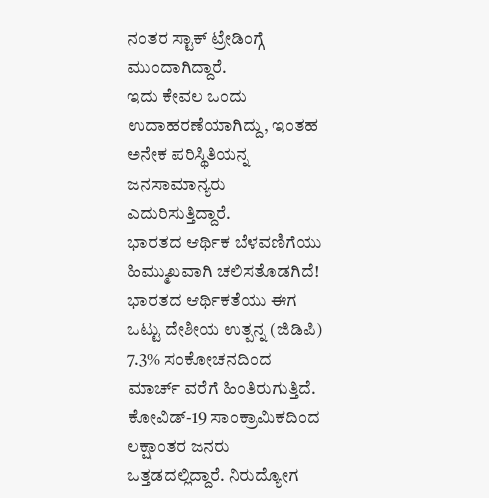ನಂತರ ಸ್ಟಾಕ್ ಟ್ರೇಡಿಂಗ್ಗೆ ಮುಂದಾಗಿದ್ದಾರೆ.
ಇದು ಕೇವಲ ಒಂದು ಉದಾಹರಣೆಯಾಗಿದ್ದು, ಇಂತಹ ಅನೇಕ ಪರಿಸ್ಥಿತಿಯನ್ನ ಜನಸಾಮಾನ್ಯರು ಎದುರಿಸುತ್ತಿದ್ದಾರೆ.
ಭಾರತದ ಆರ್ಥಿಕ ಬೆಳವಣಿಗೆಯು ಹಿಮ್ಮುಖವಾಗಿ ಚಲಿಸತೊಡಗಿದೆ!
ಭಾರತದ ಆರ್ಥಿಕತೆಯು ಈಗ ಒಟ್ಟು ದೇಶೀಯ ಉತ್ಪನ್ನ (ಜಿಡಿಪಿ) 7.3% ಸಂಕೋಚನದಿಂದ ಮಾರ್ಚ್ ವರೆಗೆ ಹಿಂತಿರುಗುತ್ತಿದೆ. ಕೋವಿಡ್-19 ಸಾಂಕ್ರಾಮಿಕದಿಂದ ಲಕ್ಷಾಂತರ ಜನರು ಒತ್ತಡದಲ್ಲಿದ್ದಾರೆ. ನಿರುದ್ಯೋಗ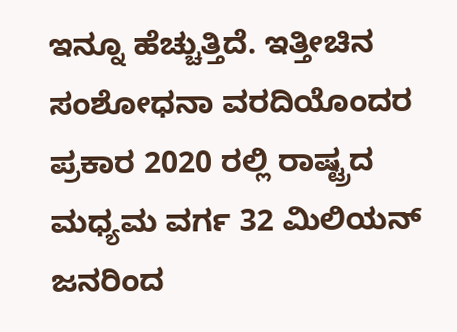ಇನ್ನೂ ಹೆಚ್ಚುತ್ತಿದೆ. ಇತ್ತೀಚಿನ ಸಂಶೋಧನಾ ವರದಿಯೊಂದರ ಪ್ರಕಾರ 2020 ರಲ್ಲಿ ರಾಷ್ಟ್ರದ ಮಧ್ಯಮ ವರ್ಗ 32 ಮಿಲಿಯನ್ ಜನರಿಂದ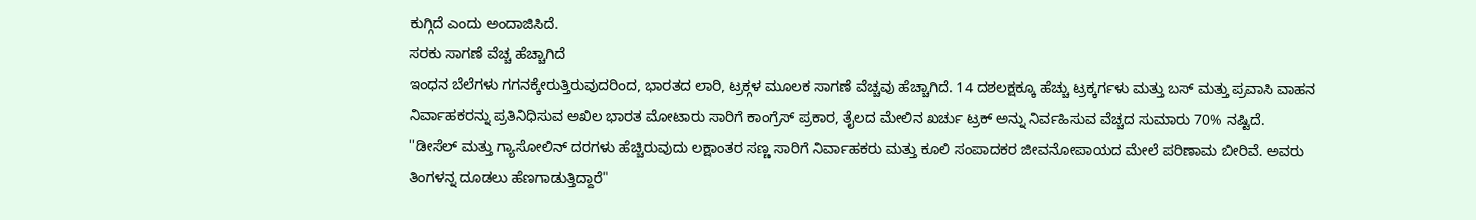ಕುಗ್ಗಿದೆ ಎಂದು ಅಂದಾಜಿಸಿದೆ.
ಸರಕು ಸಾಗಣೆ ವೆಚ್ಚ ಹೆಚ್ಚಾಗಿದೆ
ಇಂಧನ ಬೆಲೆಗಳು ಗಗನಕ್ಕೇರುತ್ತಿರುವುದರಿಂದ, ಭಾರತದ ಲಾರಿ, ಟ್ರಕ್ಗಳ ಮೂಲಕ ಸಾಗಣೆ ವೆಚ್ಚವು ಹೆಚ್ಚಾಗಿದೆ. 14 ದಶಲಕ್ಷಕ್ಕೂ ಹೆಚ್ಚು ಟ್ರಕ್ಕರ್ಗಳು ಮತ್ತು ಬಸ್ ಮತ್ತು ಪ್ರವಾಸಿ ವಾಹನ ನಿರ್ವಾಹಕರನ್ನು ಪ್ರತಿನಿಧಿಸುವ ಅಖಿಲ ಭಾರತ ಮೋಟಾರು ಸಾರಿಗೆ ಕಾಂಗ್ರೆಸ್ ಪ್ರಕಾರ, ತೈಲದ ಮೇಲಿನ ಖರ್ಚು ಟ್ರಕ್ ಅನ್ನು ನಿರ್ವಹಿಸುವ ವೆಚ್ಚದ ಸುಮಾರು 70% ನಷ್ಟಿದೆ.
''ಡೀಸೆಲ್ ಮತ್ತು ಗ್ಯಾಸೋಲಿನ್ ದರಗಳು ಹೆಚ್ಚಿರುವುದು ಲಕ್ಷಾಂತರ ಸಣ್ಣ ಸಾರಿಗೆ ನಿರ್ವಾಹಕರು ಮತ್ತು ಕೂಲಿ ಸಂಪಾದಕರ ಜೀವನೋಪಾಯದ ಮೇಲೆ ಪರಿಣಾಮ ಬೀರಿವೆ. ಅವರು ತಿಂಗಳನ್ನ ದೂಡಲು ಹೆಣಗಾಡುತ್ತಿದ್ದಾರೆ"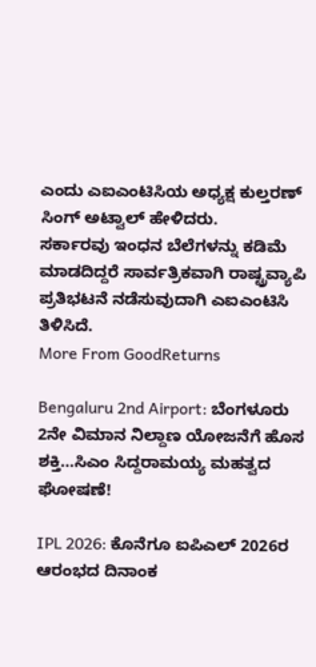ಎಂದು ಎಐಎಂಟಿಸಿಯ ಅಧ್ಯಕ್ಷ ಕುಲ್ತರಣ್ ಸಿಂಗ್ ಅಟ್ವಾಲ್ ಹೇಳಿದರು.
ಸರ್ಕಾರವು ಇಂಧನ ಬೆಲೆಗಳನ್ನು ಕಡಿಮೆ ಮಾಡದಿದ್ದರೆ ಸಾರ್ವತ್ರಿಕವಾಗಿ ರಾಷ್ಟ್ರವ್ಯಾಪಿ ಪ್ರತಿಭಟನೆ ನಡೆಸುವುದಾಗಿ ಎಐಎಂಟಿಸಿ ತಿಳಿಸಿದೆ.
More From GoodReturns

Bengaluru 2nd Airport: ಬೆಂಗಳೂರು 2ನೇ ವಿಮಾನ ನಿಲ್ದಾಣ ಯೋಜನೆಗೆ ಹೊಸ ಶಕ್ತಿ…ಸಿಎಂ ಸಿದ್ದರಾಮಯ್ಯ ಮಹತ್ವದ ಘೋಷಣೆ!

IPL 2026: ಕೊನೆಗೂ ಐಪಿಎಲ್ 2026ರ ಆರಂಭದ ದಿನಾಂಕ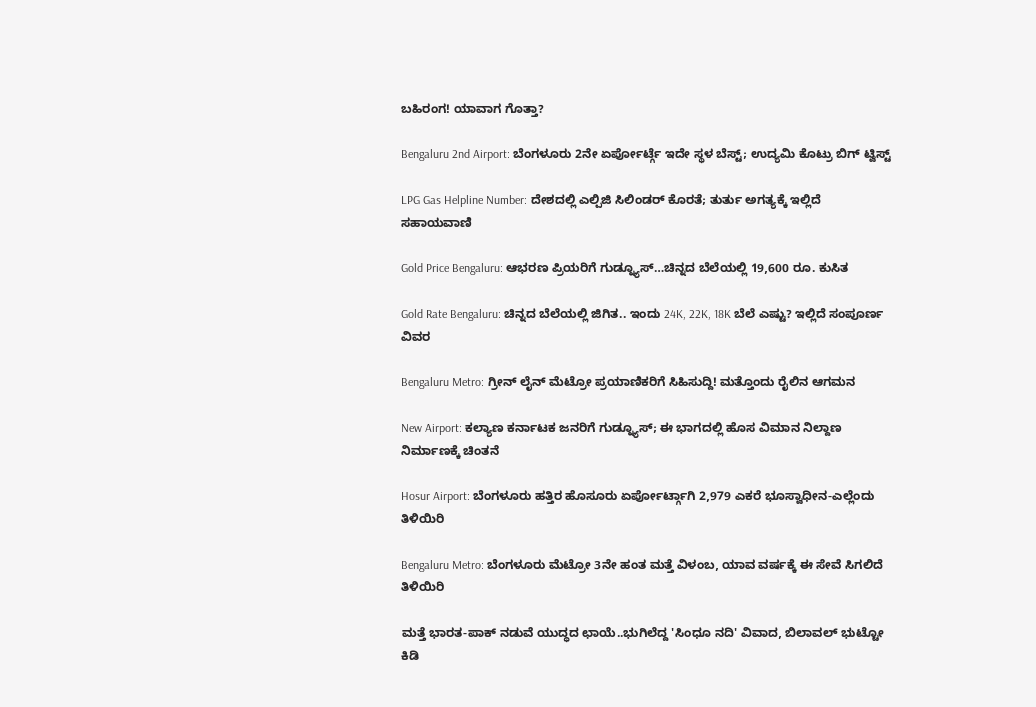ಬಹಿರಂಗ! ಯಾವಾಗ ಗೊತ್ತಾ?

Bengaluru 2nd Airport: ಬೆಂಗಳೂರು 2ನೇ ಏರ್ಪೋರ್ಟ್ಗೆ ಇದೇ ಸ್ಥಳ ಬೆಸ್ಟ್; ಉದ್ಯಮಿ ಕೊಟ್ರು ಬಿಗ್ ಟ್ವಿಸ್ಟ್

LPG Gas Helpline Number: ದೇಶದಲ್ಲಿ ಎಲ್ಪಿಜಿ ಸಿಲಿಂಡರ್ ಕೊರತೆ; ತುರ್ತು ಅಗತ್ಯಕ್ಕೆ ಇಲ್ಲಿದೆ ಸಹಾಯವಾಣಿ

Gold Price Bengaluru: ಆಭರಣ ಪ್ರಿಯರಿಗೆ ಗುಡ್ನ್ಯೂಸ್…ಚಿನ್ನದ ಬೆಲೆಯಲ್ಲಿ 19,600 ರೂ. ಕುಸಿತ

Gold Rate Bengaluru: ಚಿನ್ನದ ಬೆಲೆಯಲ್ಲಿ ಜಿಗಿತ.. ಇಂದು 24K, 22K, 18K ಬೆಲೆ ಎಷ್ಟು? ಇಲ್ಲಿದೆ ಸಂಪೂರ್ಣ ವಿವರ

Bengaluru Metro: ಗ್ರೀನ್ ಲೈನ್ ಮೆಟ್ರೋ ಪ್ರಯಾಣಿಕರಿಗೆ ಸಿಹಿಸುದ್ದಿ! ಮತ್ತೊಂದು ರೈಲಿನ ಆಗಮನ

New Airport: ಕಲ್ಯಾಣ ಕರ್ನಾಟಕ ಜನರಿಗೆ ಗುಡ್ನ್ಯೂಸ್; ಈ ಭಾಗದಲ್ಲಿ ಹೊಸ ವಿಮಾನ ನಿಲ್ದಾಣ ನಿರ್ಮಾಣಕ್ಕೆ ಚಿಂತನೆ

Hosur Airport: ಬೆಂಗಳೂರು ಹತ್ತಿರ ಹೊಸೂರು ಏರ್ಪೋರ್ಟ್ಗಾಗಿ 2,979 ಎಕರೆ ಭೂಸ್ವಾಧೀನ-ಎಲ್ಲೆಂದು ತಿಳಿಯಿರಿ

Bengaluru Metro: ಬೆಂಗಳೂರು ಮೆಟ್ರೋ 3ನೇ ಹಂತ ಮತ್ತೆ ವಿಳಂಬ, ಯಾವ ವರ್ಷಕ್ಕೆ ಈ ಸೇವೆ ಸಿಗಲಿದೆ ತಿಳಿಯಿರಿ

ಮತ್ತೆ ಭಾರತ-ಪಾಕ್ ನಡುವೆ ಯುದ್ಧದ ಛಾಯೆ..ಭುಗಿಲೆದ್ದ 'ಸಿಂಧೂ ನದಿ' ವಿವಾದ, ಬಿಲಾವಲ್ ಭುಟ್ಟೋ ಕಿಡಿ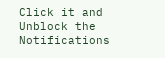Click it and Unblock the Notifications